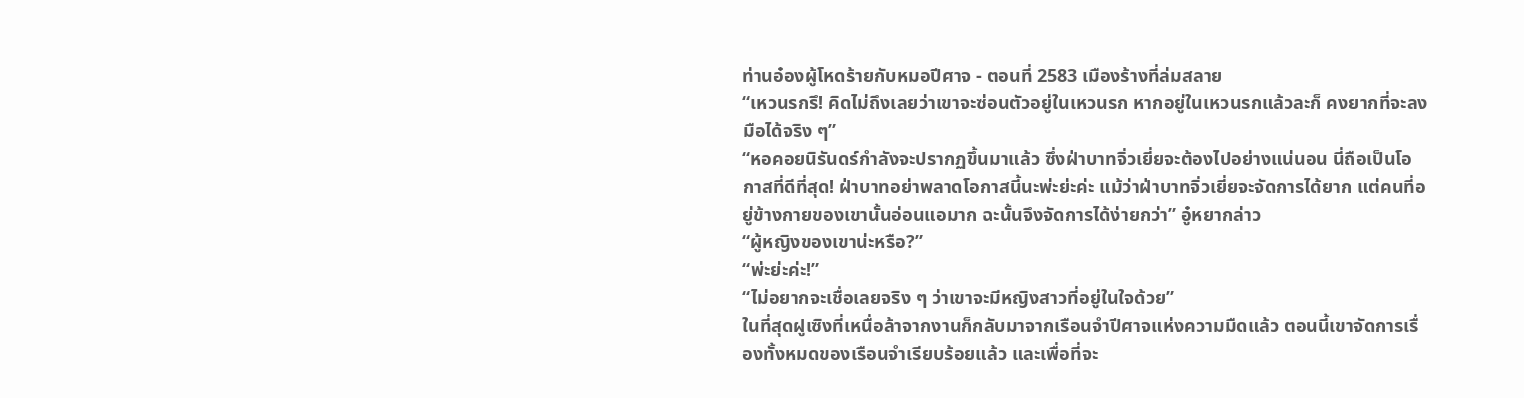ท่านอ๋องผู้โหดร้ายกับหมอปีศาจ - ตอนที่ 2583 เมืองร้างที่ล่มสลาย
“เหวนรกรึ! คิดไม่ถึงเลยว่าเขาจะซ่อนตัวอยู่ในเหวนรก หากอยู่ในเหวนรกแล้วละก็ คงยากที่จะลงมือได้จริง ๆ”
“หอคอยนิรันดร์กำลังจะปรากฏขึ้นมาแล้ว ซึ่งฝ่าบาทจิ่วเยี่ยจะต้องไปอย่างแน่นอน นี่ถือเป็นโอกาสที่ดีที่สุด! ฝ่าบาทอย่าพลาดโอกาสนี้นะพ่ะย่ะค่ะ แม้ว่าฝ่าบาทจิ่วเยี่ยจะจัดการได้ยาก แต่คนที่อยู่ข้างกายของเขานั้นอ่อนแอมาก ฉะนั้นจึงจัดการได้ง่ายกว่า” อู๋หยากล่าว
“ผู้หญิงของเขาน่ะหรือ?”
“พ่ะย่ะค่ะ!”
“ไม่อยากจะเชื่อเลยจริง ๆ ว่าเขาจะมีหญิงสาวที่อยู่ในใจด้วย”
ในที่สุดฝูเซิงที่เหนื่อล้าจากงานก็กลับมาจากเรือนจำปีศาจแห่งความมืดแล้ว ตอนนี้เขาจัดการเรื่องทั้งหมดของเรือนจำเรียบร้อยแล้ว และเพื่อที่จะ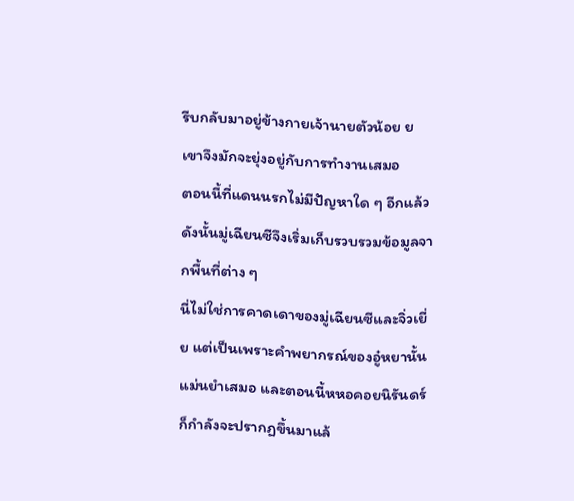รีบกลับมาอยู่ข้างกายเจ้านายตัวน้อย ย เขาจึงมักจะยุ่งอยู่กับการทำงานเสมอ
ตอนนี้ที่แดนนรกไม่มีปัญหาใด ๆ อีกแล้ว ดังนั้นมู่เฉียนซีจึงเริ่มเก็บรวบรวมข้อมูลจากพื้นที่ต่าง ๆ
นี่ไม่ใช่การคาดเดาของมู่เฉียนซีและจิ่วเยี่ย แต่เป็นเพราะคำพยากรณ์ของอู๋หยานั้นแม่นยำเสมอ และตอนนี้หหอคอยนิรันดร์ก็กำลังจะปรากฏขึ้นมาแล้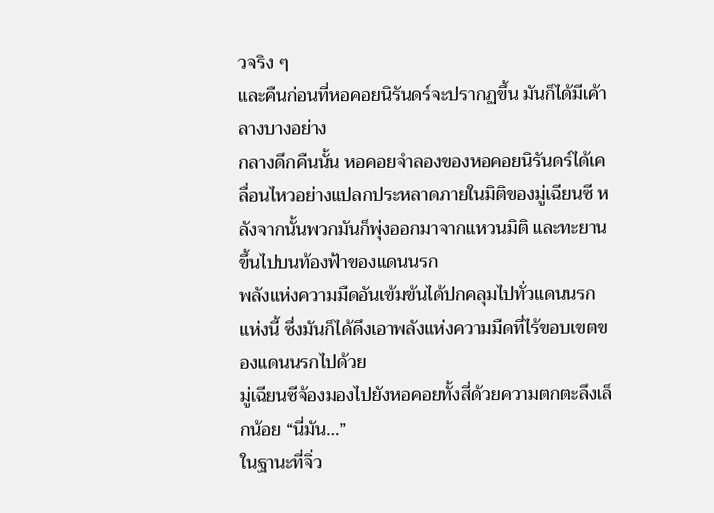วจริง ๆ
และคืนก่อนที่หอคอยนิรันดร์จะปรากฏขึ้น มันก็ได้มีเค้าลางบางอย่าง
กลางดึกคืนนั้น หอคอยจำลองของหอคอยนิรันดร์ได้เคลื่อนไหวอย่างแปลกประหลาดภายในมิติของมู่เฉียนซี หลังจากนั้นพวกมันก็พุ่งออกมาจากแหวนมิติ และทะยานขึ้นไปบนท้องฟ้าของแดนนรก
พลังแห่งความมืดอันเข้มข้นได้ปกคลุมไปทั่วแดนนรกแห่งนี้ ซึ่งมันก็ได้ดึงเอาพลังแห่งความมืดที่ไร้ขอบเขตของแดนนรกไปด้วย
มู่เฉียนซีจ้องมองไปยังหอคอยทั้งสี่ด้วยความตกตะลึงเล็กน้อย “นี่มัน…”
ในฐานะที่จิ่ว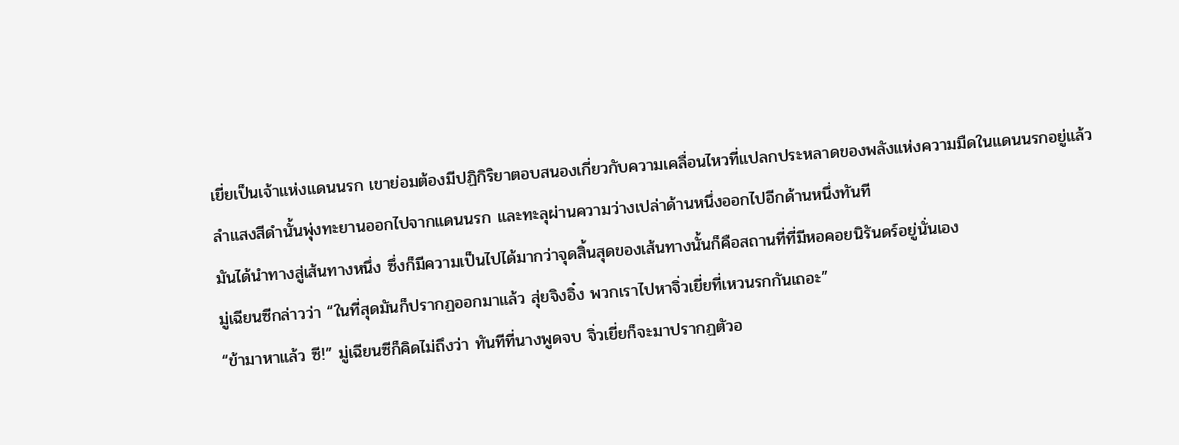เยี่ยเป็นเจ้าแห่งแดนนรก เขาย่อมต้องมีปฏิกิริยาตอบสนองเกี่ยวกับความเคลื่อนไหวที่แปลกประหลาดของพลังแห่งความมืดในแดนนรกอยู่แล้ว
ลำแสงสีดำนั้นพุ่งทะยานออกไปจากแดนนรก และทะลุผ่านความว่างเปล่าด้านหนึ่งออกไปอีกด้านหนึ่งทันที
มันได้นำทางสู่เส้นทางหนึ่ง ซึ่งก็มีความเป็นไปได้มากว่าจุดสิ้นสุดของเส้นทางนั้นก็คือสถานที่ที่มีหอคอยนิรันดร์อยู่นั่นเอง
มู่เฉียนซีกล่าวว่า “ในที่สุดมันก็ปรากฏออกมาแล้ว สุ่ยจิงอิ๋ง พวกเราไปหาจิ่วเยี่ยที่เหวนรกกันเถอะ”
“ข้ามาหาแล้ว ซี!” มู่เฉียนซีก็คิดไม่ถึงว่า ทันทีที่นางพูดจบ จิ่วเยี่ยก็จะมาปรากฏตัวอ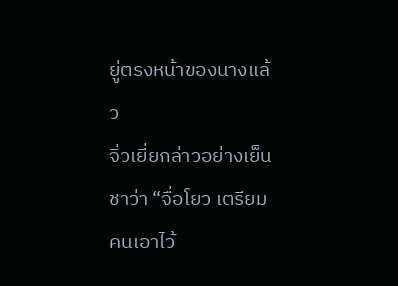ยู่ตรงหน้าของนางแล้ว
จิ่วเยี่ยกล่าวอย่างเย็นชาว่า “จื่อโยว เตรียมคนเอาไว้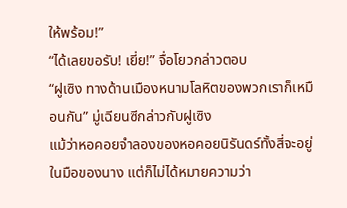ให้พร้อม!”
“ได้เลยขอรับ! เยี่ย!” จื่อโยวกล่าวตอบ
“ฝูเซิง ทางด้านเมืองหนามโลหิตของพวกเราก็เหมือนกัน” มู่เฉียนซีกล่าวกับฝูเซิง
แม้ว่าหอคอยจำลองของหอคอยนิรันดร์ทั้งสี่จะอยู่ในมือของนาง แต่ก็ไม่ได้หมายความว่า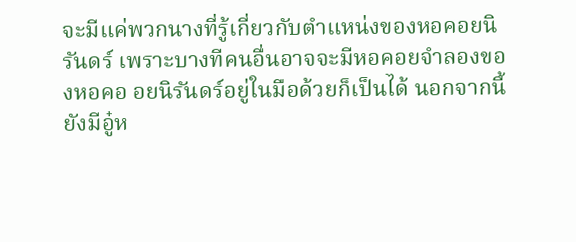จะมีแค่พวกนางที่รู้เกี่ยวกับตำแหน่งของหอคอยนิรันดร์ เพราะบางทีคนอื่นอาจจะมีหอคอยจำลองของหอคอ อยนิรันดร์อยู่ในมือด้วยก็เป็นได้ นอกจากนี้ยังมีอู๋ห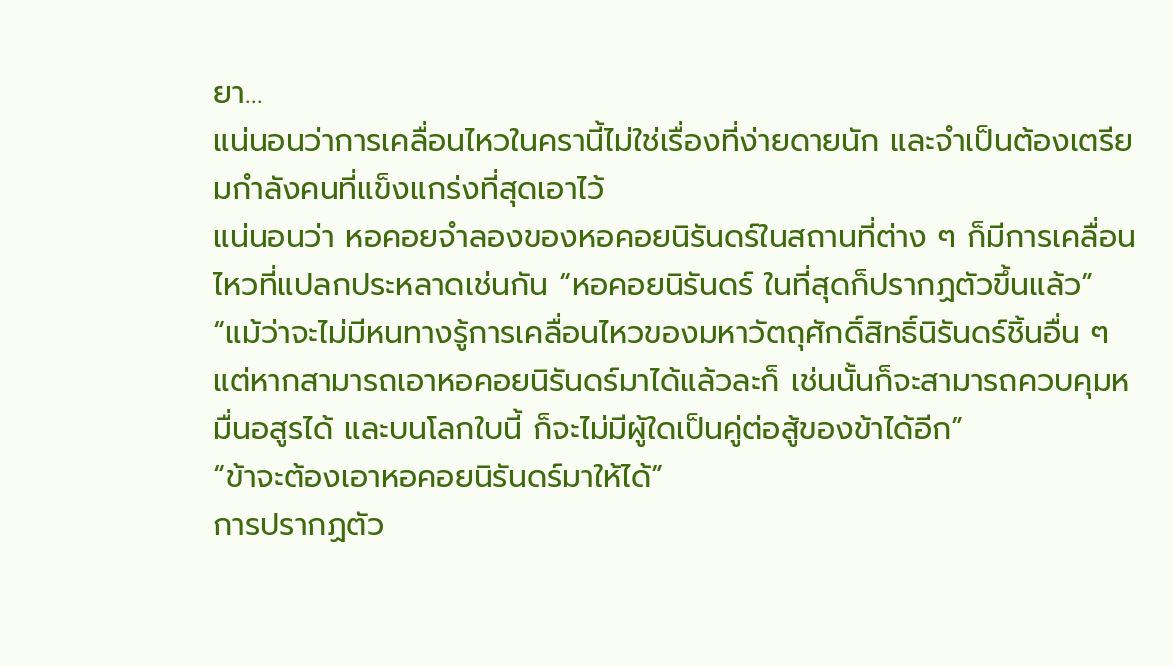ยา…
แน่นอนว่าการเคลื่อนไหวในครานี้ไม่ใช่เรื่องที่ง่ายดายนัก และจำเป็นต้องเตรียมกำลังคนที่แข็งแกร่งที่สุดเอาไว้
แน่นอนว่า หอคอยจำลองของหอคอยนิรันดร์ในสถานที่ต่าง ๆ ก็มีการเคลื่อนไหวที่แปลกประหลาดเช่นกัน “หอคอยนิรันดร์ ในที่สุดก็ปรากฏตัวขึ้นแล้ว”
“แม้ว่าจะไม่มีหนทางรู้การเคลื่อนไหวของมหาวัตถุศักดิ์สิทธิ์นิรันดร์ชิ้นอื่น ๆ แต่หากสามารถเอาหอคอยนิรันดร์มาได้แล้วละก็ เช่นนั้นก็จะสามารถควบคุมหมื่นอสูรได้ และบนโลกใบนี้ ก็จะไม่มีผู้ใดเป็นคู่ต่อสู้ของข้าได้อีก”
“ข้าจะต้องเอาหอคอยนิรันดร์มาให้ได้”
การปรากฏตัว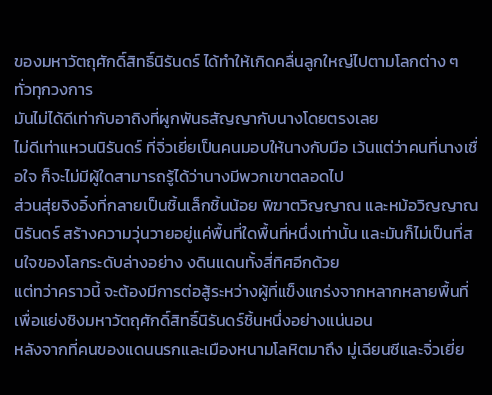ของมหาวัตถุศักดิ์สิทธิ์นิรันดร์ ได้ทำให้เกิดคลื่นลูกใหญ่ไปตามโลกต่าง ๆ ทั่วทุกวงการ
มันไม่ได้ดีเท่ากับอาถิงที่ผูกพันธสัญญากับนางโดยตรงเลย
ไม่ดีเท่าแหวนนิรันดร์ ที่จิ่วเยี่ยเป็นคนมอบให้นางกับมือ เว้นแต่ว่าคนที่นางเชื่อใจ ก็จะไม่มีผู้ใดสามารถรู้ได้ว่านางมีพวกเขาตลอดไป
ส่วนสุ่ยจิงอิ๋งที่กลายเป็นชิ้นเล็กชิ้นน้อย พิฆาตวิญญาณ และหม้อวิญญาณนิรันดร์ สร้างความวุ่นวายอยู่แค่พื้นที่ใดพื้นที่หนึ่งเท่านั้น และมันก็ไม่เป็นที่สนใจของโลกระดับล่างอย่าง งดินแดนทั้งสี่ทิศอีกด้วย
แต่ทว่าคราวนี้ จะต้องมีการต่อสู้ระหว่างผู้ที่แข็งแกร่งจากหลากหลายพื้นที่เพื่อแย่งชิงมหาวัตถุศักดิ์สิทธิ์นิรันดร์ชิ้นหนึ่งอย่างแน่นอน
หลังจากที่คนของแดนนรกและเมืองหนามโลหิตมาถึง มู่เฉียนซีและจิ่วเยี่ย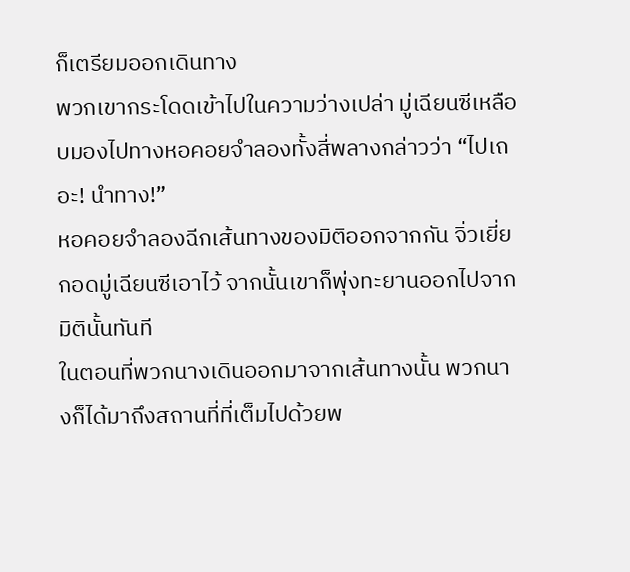ก็เตรียมออกเดินทาง
พวกเขากระโดดเข้าไปในความว่างเปล่า มู่เฉียนซีเหลือบมองไปทางหอคอยจำลองทั้งสี่พลางกล่าวว่า “ไปเถอะ! นำทาง!”
หอคอยจำลองฉีกเส้นทางของมิติออกจากกัน จิ่วเยี่ยกอดมู่เฉียนซีเอาไว้ จากนั้นเขาก็พุ่งทะยานออกไปจากมิตินั้นทันที
ในตอนที่พวกนางเดินออกมาจากเส้นทางนั้น พวกนางก็ได้มาถึงสถานที่ที่เต็มไปด้วยพ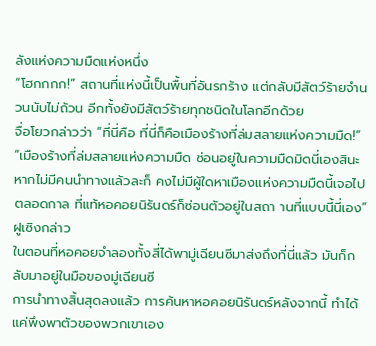ลังแห่งความมืดแห่งหนึ่ง
“โฮกกกก!” สถานที่แห่งนี้เป็นพื้นที่อันรกร้าง แต่กลับมีสัตว์ร้ายจำนวนนับไม่ถ้วน อีกทั้งยังมีสัตว์ร้ายทุกชนิดในโลกอีกด้วย
จื่อโยวกล่าวว่า “ที่นี่คือ ที่นี่ก็คือเมืองร้างที่ล่มสลายแห่งความมืด!”
“เมืองร้างที่ล่มสลายแห่งความมืด ซ่อนอยู่ในความมืดมิดนี่เองสินะ หากไม่มีคนนำทางแล้วละก็ คงไม่มีผู้ใดหาเมืองแห่งความมืดนี้เจอไปตลอดกาล ที่แท้หอคอยนิรันดร์ก็ซ่อนตัวอยู่ในสถา านที่แบบนี้นี่เอง” ฝูเซิงกล่าว
ในตอนที่หอคอยจำลองทั้งสี่ได้พามู่เฉียนซีมาส่งถึงที่นี่แล้ว มันก็กลับมาอยู่ในมือของมู่เฉียนซี
การนำทางสิ้นสุดลงแล้ว การค้นหาหอคอยนิรันดร์หลังจากนี้ ทำได้แค่พึงพาตัวของพวกเขาเอง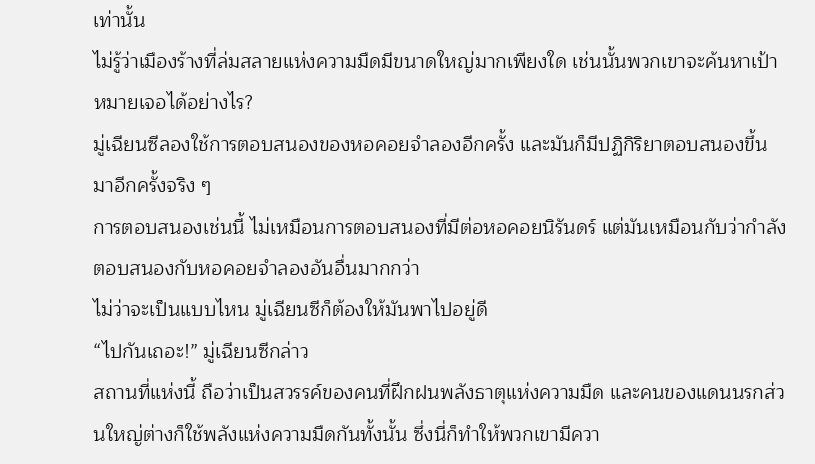เท่านั้น
ไม่รู้ว่าเมืองร้างที่ล่มสลายแห่งความมืดมีขนาดใหญ่มากเพียงใด เช่นนั้นพวกเขาจะค้นหาเป้าหมายเจอได้อย่างไร?
มู่เฉียนซีลองใช้การตอบสนองของหอคอยจำลองอีกครั้ง และมันก็มีปฏิกิริยาตอบสนองขึ้นมาอีกครั้งจริง ๆ
การตอบสนองเช่นนี้ ไม่เหมือนการตอบสนองที่มีต่อหอคอยนิรันดร์ แต่มันเหมือนกับว่ากำลังตอบสนองกับหอคอยจำลองอันอื่นมากกว่า
ไม่ว่าจะเป็นแบบไหน มู่เฉียนซีก็ต้องให้มันพาไปอยู่ดี
“ไปกันเถอะ!” มู่เฉียนซีกล่าว
สถานที่แห่งนี้ ถือว่าเป็นสวรรค์ของคนที่ฝึกฝนพลังธาตุแห่งความมืด และคนของแดนนรกส่วนใหญ่ต่างก็ใช้พลังแห่งความมืดกันทั้งนั้น ซึ่งนี่ก็ทำให้พวกเขามีควา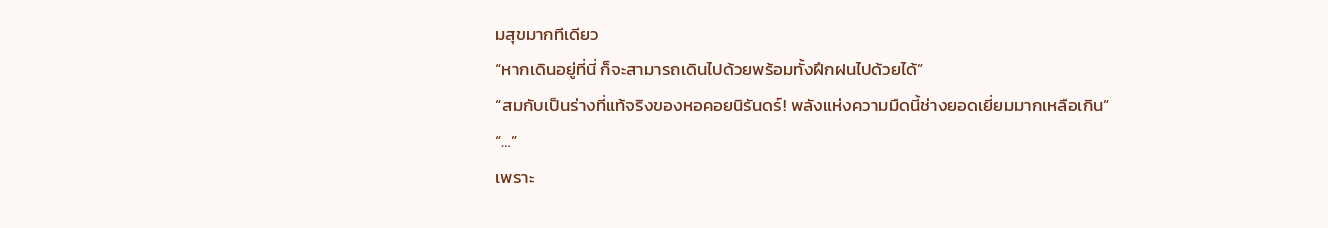มสุขมากทีเดียว
“หากเดินอยู่ที่นี่ ก็จะสามารถเดินไปด้วยพร้อมทั้งฝึกฝนไปด้วยได้”
“สมกับเป็นร่างที่แท้จริงของหอคอยนิรันดร์! พลังแห่งความมืดนี้ช่างยอดเยี่ยมมากเหลือเกิน”
“…”
เพราะ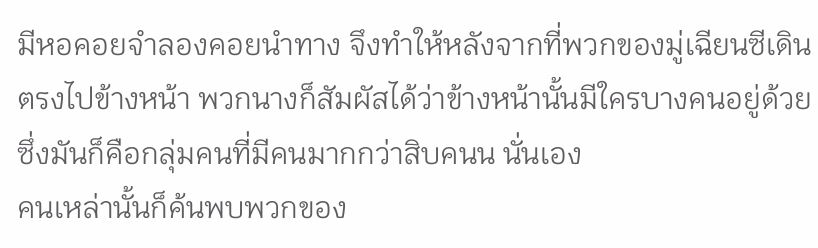มีหอคอยจำลองคอยนำทาง จึงทำให้หลังจากที่พวกของมู่เฉียนซีเดินตรงไปข้างหน้า พวกนางก็สัมผัสได้ว่าข้างหน้านั้นมีใครบางคนอยู่ด้วย ซึ่งมันก็คือกลุ่มคนที่มีคนมากกว่าสิบคนน นั่นเอง
คนเหล่านั้นก็ค้นพบพวกของ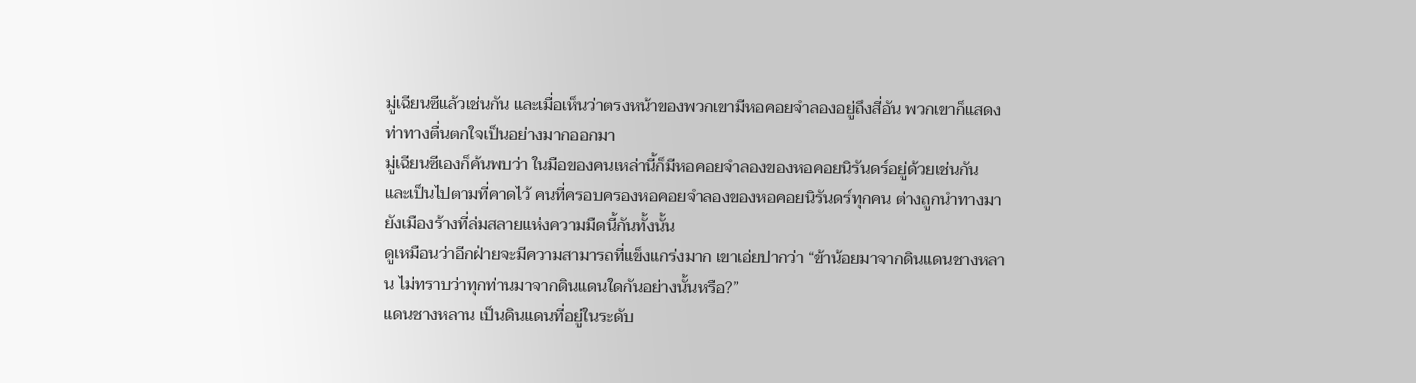มู่เฉียนซีแล้วเช่นกัน และเมื่อเห็นว่าตรงหน้าของพวกเขามีหอคอยจำลองอยู่ถึงสี่อัน พวกเขาก็แสดงท่าทางตื่นตกใจเป็นอย่างมากออกมา
มู่เฉียนซีเองก็ค้นพบว่า ในมือของคนเหล่านี้ก็มีหอคอยจำลองของหอคอยนิรันดร์อยู่ด้วยเช่นกัน
และเป็นไปตามที่คาดไว้ คนที่ครอบครองหอคอยจำลองของหอคอยนิรันดร์ทุกคน ต่างถูกนำทางมายังเมืองร้างที่ล่มสลายแห่งความมืดนี้กันทั้งนั้น
ดูเหมือนว่าอีกฝ่ายจะมีความสามารถที่แข็งแกร่งมาก เขาเอ่ยปากว่า “ข้าน้อยมาจากดินแดนชางหลาน ไม่ทราบว่าทุกท่านมาจากดินแดนใดกันอย่างนั้นหรือ?”
แดนชางหลาน เป็นดินแดนที่อยู่ในระดับ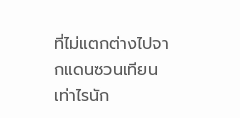ที่ไม่แตกต่างไปจากแดนซวนเทียนเท่าไรนัก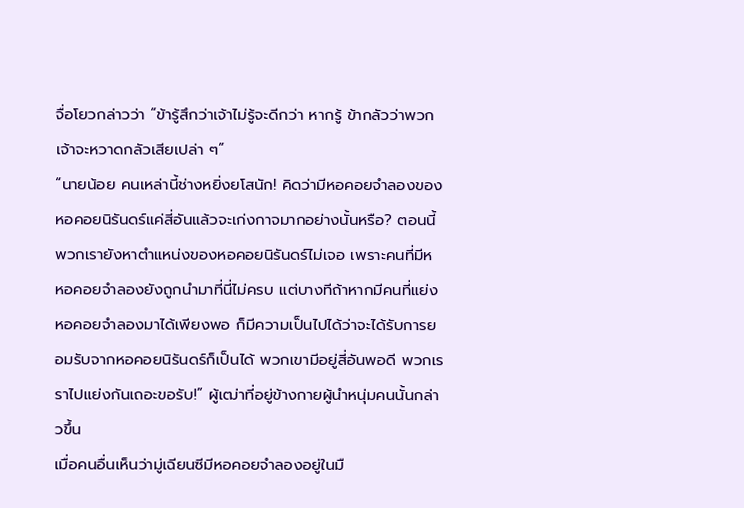จื่อโยวกล่าวว่า “ข้ารู้สึกว่าเจ้าไม่รู้จะดีกว่า หากรู้ ข้ากลัวว่าพวกเจ้าจะหวาดกลัวเสียเปล่า ๆ”
“นายน้อย คนเหล่านี้ช่างหยิ่งยโสนัก! คิดว่ามีหอคอยจำลองของหอคอยนิรันดร์แค่สี่อันแล้วจะเก่งกาจมากอย่างนั้นหรือ? ตอนนี้พวกเรายังหาตำแหน่งของหอคอยนิรันดร์ไม่เจอ เพราะคนที่มีห หอคอยจำลองยังถูกนำมาที่นี่ไม่ครบ แต่บางทีถ้าหากมีคนที่แย่งหอคอยจำลองมาได้เพียงพอ ก็มีความเป็นไปได้ว่าจะได้รับการยอมรับจากหอคอยนิรันดร์ก็เป็นได้ พวกเขามีอยู่สี่อันพอดี พวกเร ราไปแย่งกันเถอะขอรับ!” ผู้เฒ่าที่อยู่ข้างกายผู้นำหนุ่มคนนั้นกล่าวขึ้น
เมื่อคนอื่นเห็นว่ามู่เฉียนซีมีหอคอยจำลองอยู่ในมื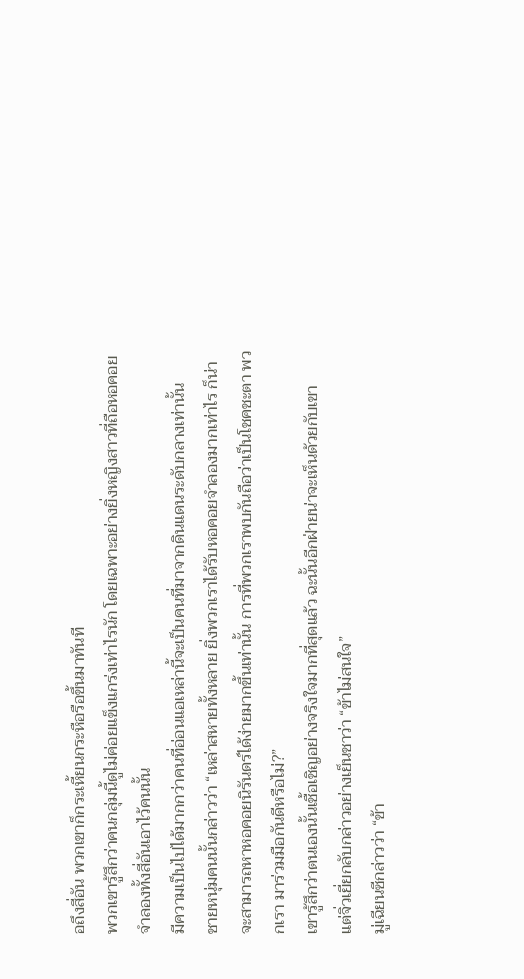อถึงสี่อัน พวกเขาก็กระเหี้ยนกระหือรือขึ้นมาทันที
พวกเขารู้สึกว่าคนกลุ่มนี้ดูไม่ค่อยแข็งแกร่งเท่าไรนัก โดยเฉพาะอย่างยิ่งหญิงสาวที่ถือหอคอยจำลองทั้งสี่อันเอาไว้คนนั้น
มีความเป็นไปได้มากกว่าคนที่อ่อนแอเหล่านี้จะเป็นคนที่มาจากดินแดนระดับกลางเท่านั้น
ชายหนุ่มคนนั้นกล่าวว่า “เหล่าสหายทั้งหลาย ยิ่งพวกเราได้รับหอคอยจำลองมากเท่าไร ก็น่าจะสามารถหาหอคอยนิรันดร์ได้ง่ายมากขึ้นเท่านั้น การที่พวกเราพบกันถือว่าเป็นโชคชะตา พวกเรา มาร่วมมือกันดีหรือไม่?”
เขารู้สึกว่าตนเองนั้นเชื้อเชิญอย่างจริงใจมากที่สุดแล้ว ฉะนั้นอีกฝ่ายน่าจะเห็นด้วยกับเขา
แต่จิ่วเยี่ยกลับกล่าวอย่างเย็นชาว่า “ข้าไม่สนใจ”
มู่เฉียนซีกล่าวว่า “ข้า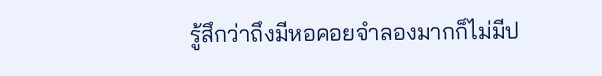รู้สึกว่าถึงมีหอคอยจำลองมากก็ไม่มีป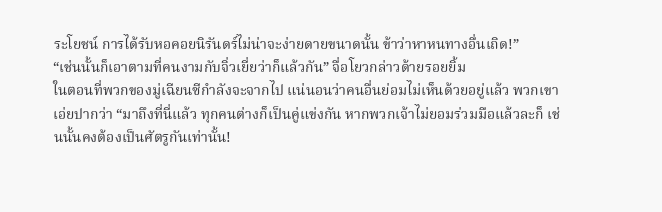ระโยชน์ การได้รับหอคอยนิรันดร์ไม่น่าจะง่ายดายขนาดนั้น ข้าว่าหาหนทางอื่นเถิด!”
“เช่นนั้นก็เอาตามที่คนงามกับจิ่วเยี่ยว่าก็แล้วกัน” จื่อโยวกล่าวด้ายรอยยิ้ม
ในตอนที่พวกของมู่เฉียนซีกำลังจะจากไป แน่นอนว่าคนอื่นย่อมไม่เห็นด้วยอยู่แล้ว พวกเขาเอ่ยปากว่า “มาถึงที่นี่แล้ว ทุกคนต่างก็เป็นคู่แข่งกัน หากพวกเจ้าไม่ยอมร่วมมือแล้วละก็ เช่ นนั้นคงต้องเป็นศัตรูกันเท่านั้น!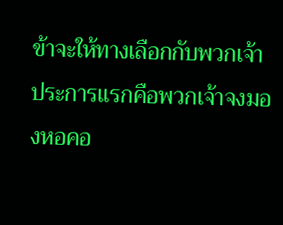ข้าจะให้ทางเลือกกับพวกเจ้า ประการแรกคือพวกเจ้าจงมองหอคอ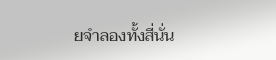ยจำลองทั้งสี่นั่น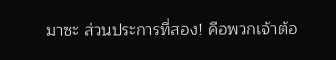มาซะ ส่วนประการที่สอง! คือพวกเจ้าต้อ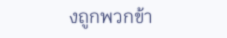งถูกพวกข้า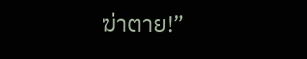ฆ่าตาย!”